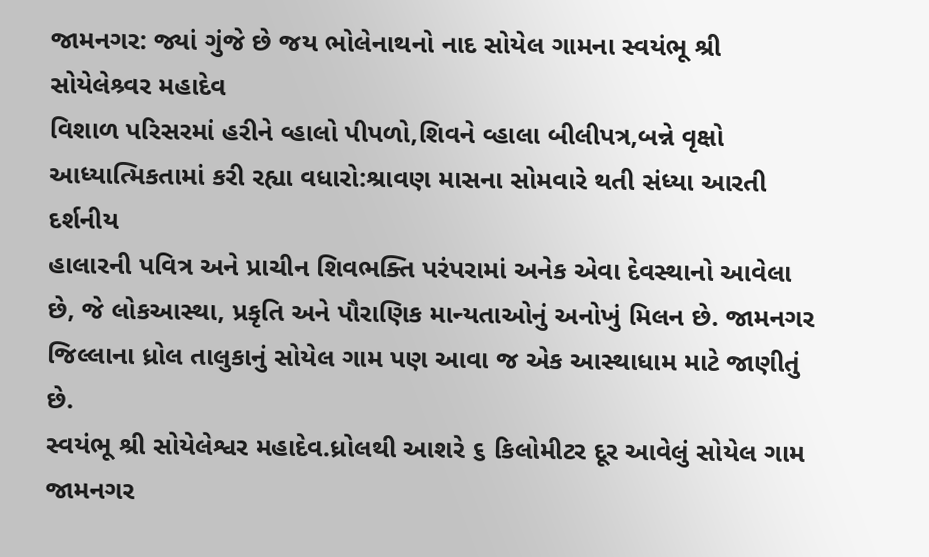જામનગર: જ્યાં ગુંજે છે જય ભોલેનાથનો નાદ સોયેલ ગામના સ્વયંભૂ શ્રી સોયેલેશ્ર્વર મહાદેવ
વિશાળ પરિસરમાં હરીને વ્હાલો પીપળો,શિવને વ્હાલા બીલીપત્ર,બન્ને વૃક્ષો આધ્યાત્મિકતામાં કરી રહ્યા વધારો:શ્રાવણ માસના સોમવારે થતી સંધ્યા આરતી દર્શનીય
હાલારની પવિત્ર અને પ્રાચીન શિવભક્તિ પરંપરામાં અનેક એવા દેવસ્થાનો આવેલા છે, જે લોકઆસ્થા, પ્રકૃતિ અને પૌરાણિક માન્યતાઓનું અનોખું મિલન છે. જામનગર જિલ્લાના ધ્રોલ તાલુકાનું સોયેલ ગામ પણ આવા જ એક આસ્થાધામ માટે જાણીતું છે.
સ્વયંભૂ શ્રી સોયેલેશ્વર મહાદેવ.ધ્રોલથી આશરે ૬ કિલોમીટર દૂર આવેલું સોયેલ ગામ જામનગર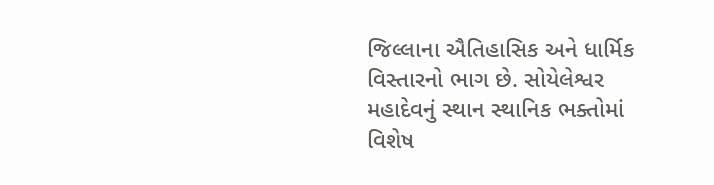જિલ્લાના ઐતિહાસિક અને ધાર્મિક વિસ્તારનો ભાગ છે. સોયેલેશ્વર મહાદેવનું સ્થાન સ્થાનિક ભક્તોમાં વિશેષ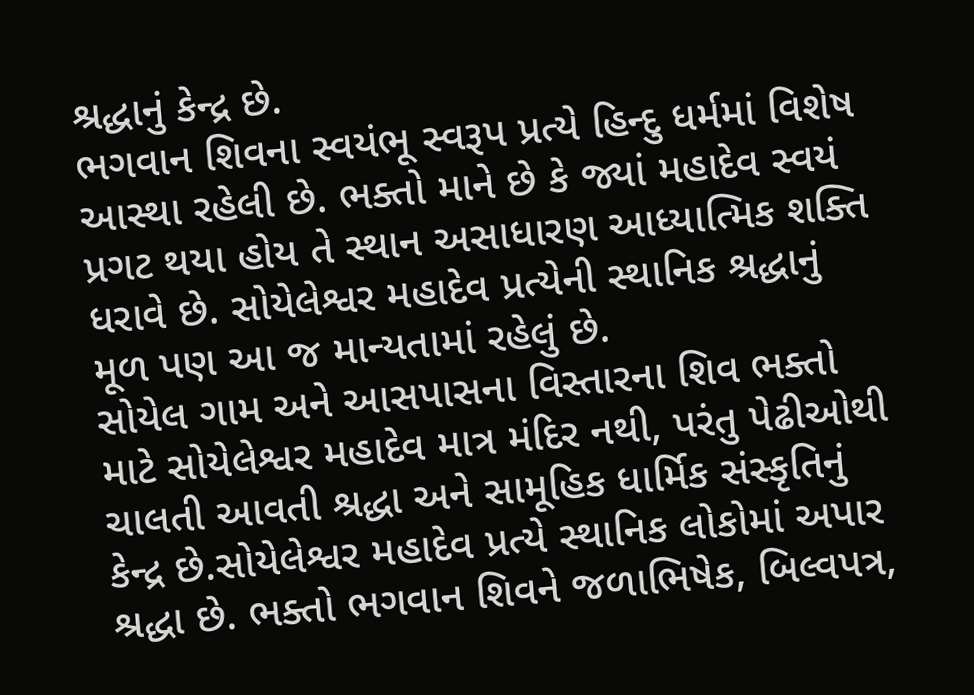શ્રદ્ધાનું કેન્દ્ર છે.
ભગવાન શિવના સ્વયંભૂ સ્વરૂપ પ્રત્યે હિન્દુ ધર્મમાં વિશેષ આસ્થા રહેલી છે. ભક્તો માને છે કે જ્યાં મહાદેવ સ્વયં પ્રગટ થયા હોય તે સ્થાન અસાધારણ આધ્યાત્મિક શક્તિ ધરાવે છે. સોયેલેશ્વર મહાદેવ પ્રત્યેની સ્થાનિક શ્રદ્ધાનું મૂળ પણ આ જ માન્યતામાં રહેલું છે.
સોયેલ ગામ અને આસપાસના વિસ્તારના શિવ ભક્તો માટે સોયેલેશ્વર મહાદેવ માત્ર મંદિર નથી, પરંતુ પેઢીઓથી ચાલતી આવતી શ્રદ્ધા અને સામૂહિક ધાર્મિક સંસ્કૃતિનું કેન્દ્ર છે.સોયેલેશ્વર મહાદેવ પ્રત્યે સ્થાનિક લોકોમાં અપાર શ્રદ્ધા છે. ભક્તો ભગવાન શિવને જળાભિષેક, બિલ્વપત્ર,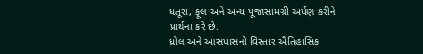ધતૂરા, ફૂલ અને અન્ય પૂજાસામગ્રી અર્પણ કરીને પ્રાર્થના કરે છે.
ધ્રોલ અને આસપાસનો વિસ્તાર ઐતિહાસિક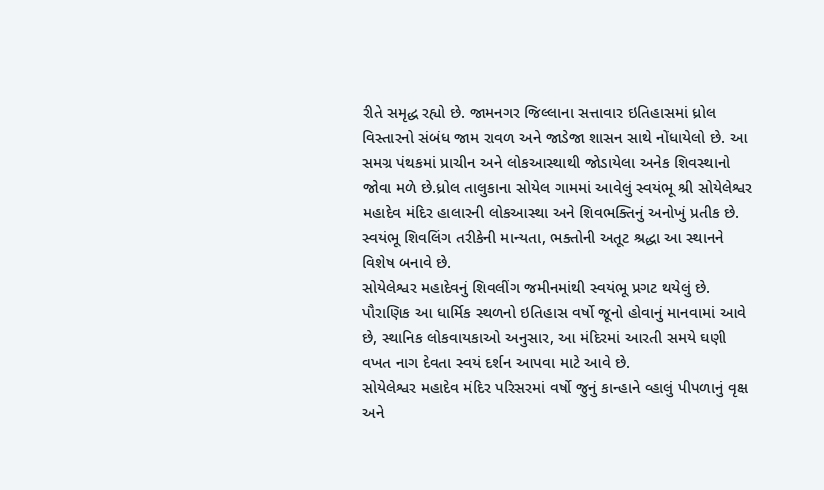રીતે સમૃદ્ધ રહ્યો છે. જામનગર જિલ્લાના સત્તાવાર ઇતિહાસમાં ધ્રોલ વિસ્તારનો સંબંધ જામ રાવળ અને જાડેજા શાસન સાથે નોંધાયેલો છે. આ સમગ્ર પંથકમાં પ્રાચીન અને લોકઆસ્થાથી જોડાયેલા અનેક શિવસ્થાનો જોવા મળે છે.ધ્રોલ તાલુકાના સોયેલ ગામમાં આવેલું સ્વયંભૂ શ્રી સોયેલેશ્વર મહાદેવ મંદિર હાલારની લોકઆસ્થા અને શિવભક્તિનું અનોખું પ્રતીક છે. સ્વયંભૂ શિવલિંગ તરીકેની માન્યતા, ભક્તોની અતૂટ શ્રદ્ધા આ સ્થાનને વિશેષ બનાવે છે.
સોયેલેશ્વર મહાદેવનું શિવલીંગ જમીનમાંથી સ્વયંભૂ પ્રગટ થયેલું છે. પૌરાણિક આ ધાર્મિક સ્થળનો ઇતિહાસ વર્ષો જૂનો હોવાનું માનવામાં આવે છે, સ્થાનિક લોકવાયકાઓ અનુસાર, આ મંદિરમાં આરતી સમયે ઘણી વખત નાગ દેવતા સ્વયં દર્શન આપવા માટે આવે છે.
સોયેલેશ્વર મહાદેવ મંદિર પરિસરમાં વર્ષો જુનું કાન્હાને વ્હાલું પીપળાનું વૃક્ષ અને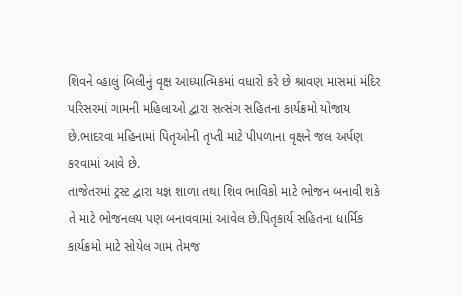શિવને વ્હાલું બિલીનું વૃક્ષ આધ્યાત્મિકમાં વધારો કરે છે શ્રાવણ માસમાં મંદિર પરિસરમાં ગામની મહિલાઓ દ્વારા સત્સંગ સહિતના કાર્યક્રમો યોજાય છે.ભાદરવા મહિનામાં પિતૃઓની તૃપ્તી માટે પીપળાના વૃક્ષને જલ અર્પણ કરવામાં આવે છે.
તાજેતરમાં ટ્રસ્ટ દ્વારા યજ્ઞ શાળા તથા શિવ ભાવિકો માટે ભોજન બનાવી શકે તે માટે ભોજનલય પણ બનાવવામાં આવેલ છે.પિતૃકાર્ય સહિતના ધાર્મિક કાર્યક્રમો માટે સોયેલ ગામ તેમજ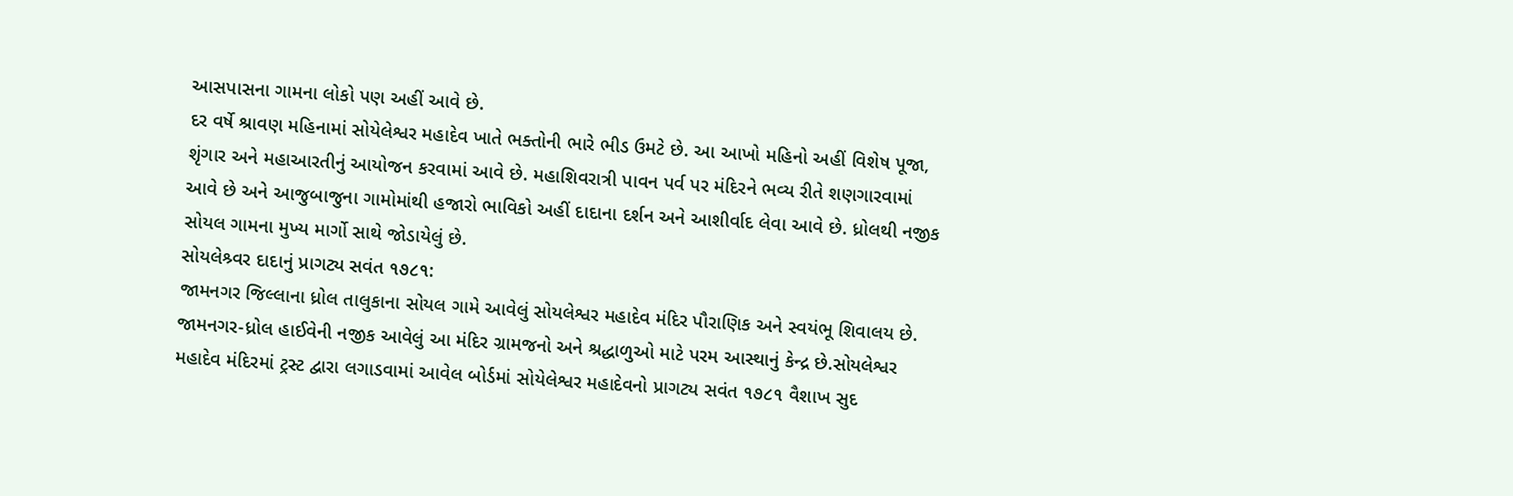આસપાસના ગામના લોકો પણ અહીં આવે છે.
દર વર્ષે શ્રાવણ મહિનામાં સોયેલેશ્વર મહાદેવ ખાતે ભક્તોની ભારે ભીડ ઉમટે છે. આ આખો મહિનો અહીં વિશેષ પૂજા, શૃંગાર અને મહાઆરતીનું આયોજન કરવામાં આવે છે. મહાશિવરાત્રી પાવન પર્વ પર મંદિરને ભવ્ય રીતે શણગારવામાં આવે છે અને આજુબાજુના ગામોમાંથી હજારો ભાવિકો અહીં દાદાના દર્શન અને આશીર્વાદ લેવા આવે છે. ધ્રોલથી નજીક સોયલ ગામના મુખ્ય માર્ગો સાથે જોડાયેલું છે.
સોયલેશ્ર્વર દાદાનું પ્રાગટ્ય સવંત ૧૭૮૧:
જામનગર જિલ્લાના ધ્રોલ તાલુકાના સોયલ ગામે આવેલું સોયલેશ્વર મહાદેવ મંદિર પૌરાણિક અને સ્વયંભૂ શિવાલય છે. જામનગર-ધ્રોલ હાઈવેની નજીક આવેલું આ મંદિર ગ્રામજનો અને શ્રદ્ધાળુઓ માટે પરમ આસ્થાનું કેન્દ્ર છે.સોયલેશ્વર મહાદેવ મંદિરમાં ટ્રસ્ટ દ્વારા લગાડવામાં આવેલ બોર્ડમાં સોયેલેશ્વર મહાદેવનો પ્રાગટ્ય સવંત ૧૭૮૧ વૈશાખ સુદ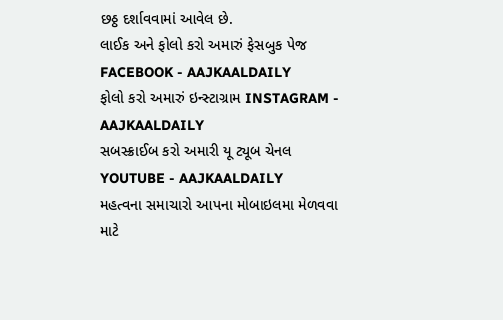છઠ્ઠ દર્શાવવામાં આવેલ છે.
લાઈક અને ફોલો કરો અમારું ફેસબુક પેજ FACEBOOK - AAJKAALDAILY
ફોલો કરો અમારું ઇન્સ્ટાગ્રામ INSTAGRAM - AAJKAALDAILY
સબસ્ક્રાઈબ કરો અમારી યૂ ટ્યૂબ ચેનલ YOUTUBE - AAJKAALDAILY
મહત્વના સમાચારો આપના મોબાઇલમા મેળવવા માટે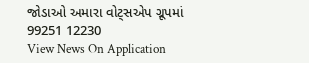જોડાઓ અમારા વોટ્સએપ ગ્રૂપમાં 99251 12230
View News On Application